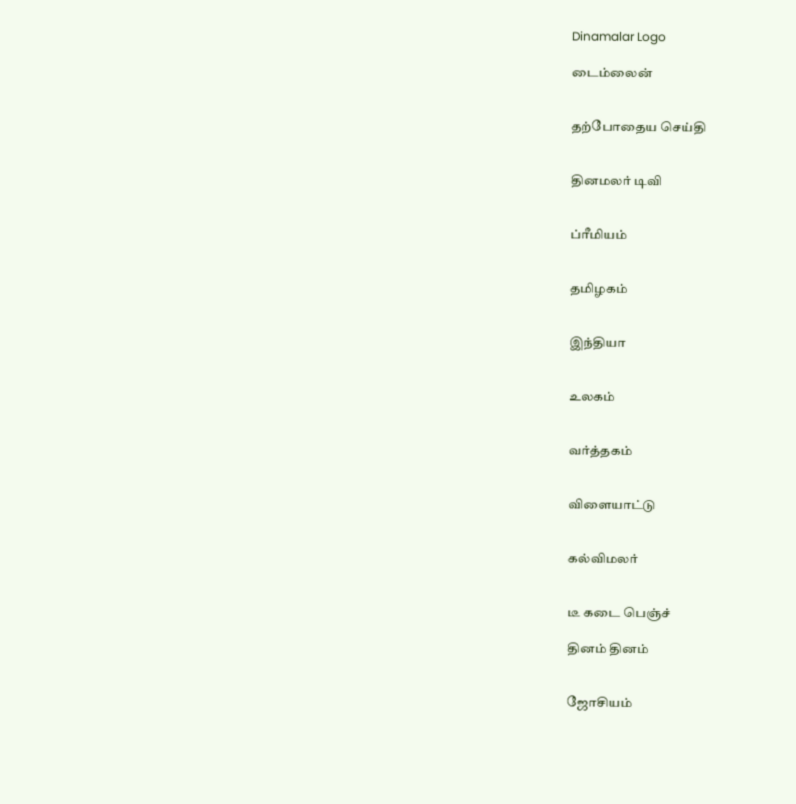Dinamalar Logo

டைம்லைன்


தற்போதைய செய்தி


தினமலர் டிவி


ப்ரீமியம்


தமிழகம்


இந்தியா


உலகம்


வர்த்தகம்


விளையாட்டு


கல்விமலர்


டீ கடை பெஞ்ச்

தினம் தினம்


ஜோசியம்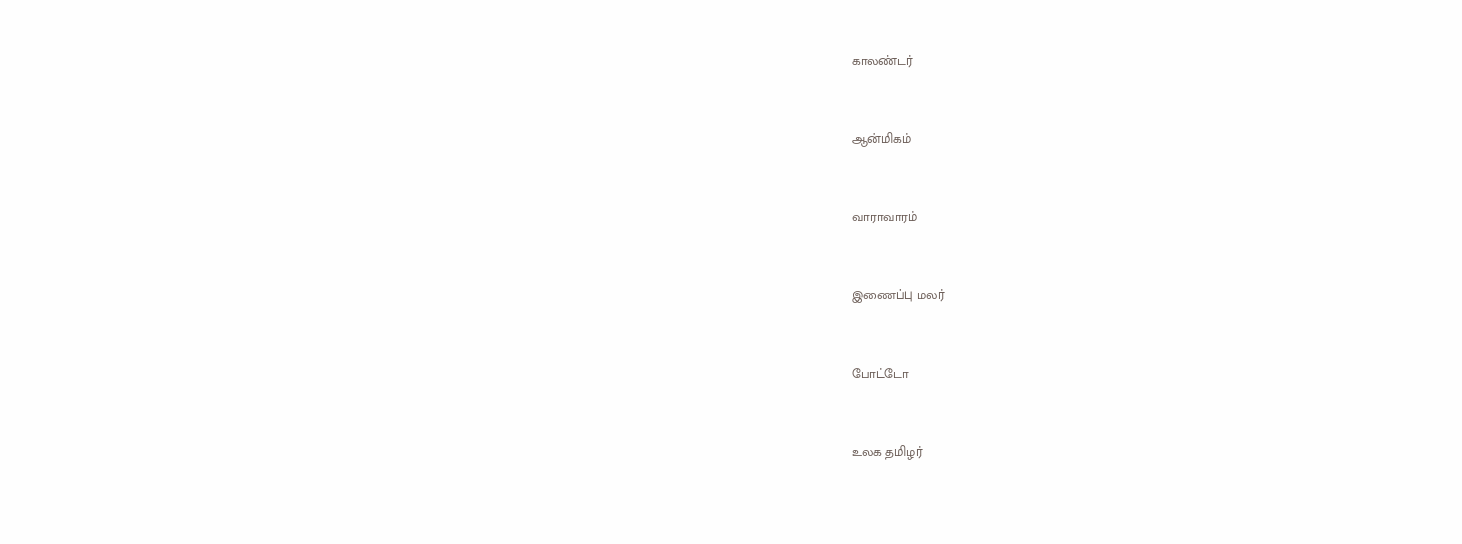காலண்டர்


ஆன்மிகம்


வாராவாரம்


இணைப்பு மலர்


போட்டோ


உலக தமிழர்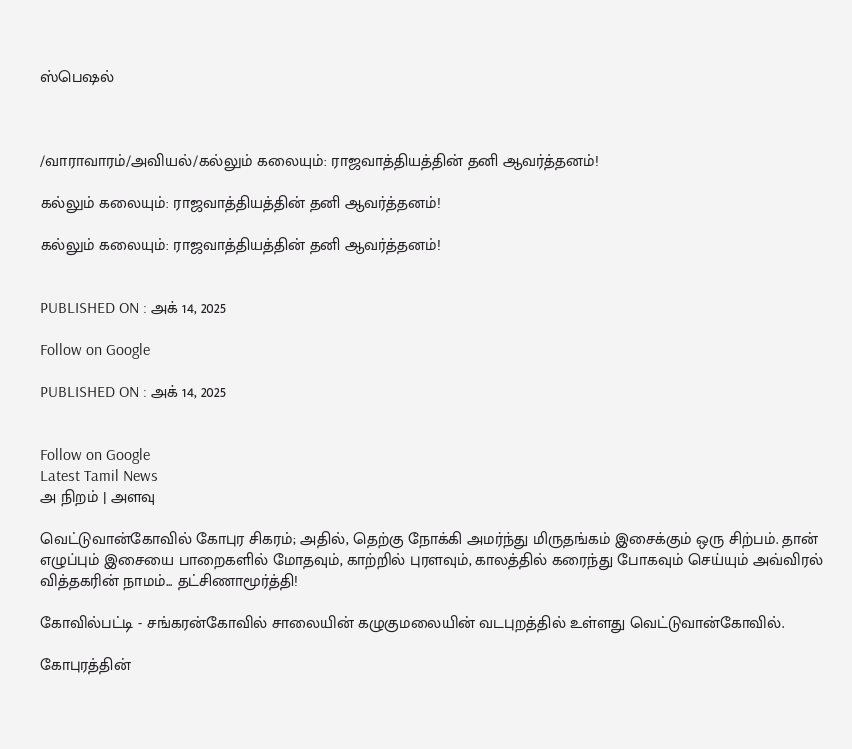ஸ்பெஷல்



/வாராவாரம்/அவியல்/கல்லும் கலையும்: ராஜவாத்தியத்தின் தனி ஆவர்த்தனம்!

கல்லும் கலையும்: ராஜவாத்தியத்தின் தனி ஆவர்த்தனம்!

கல்லும் கலையும்: ராஜவாத்தியத்தின் தனி ஆவர்த்தனம்!


PUBLISHED ON : அக் 14, 2025

Follow on Google

PUBLISHED ON : அக் 14, 2025


Follow on Google
Latest Tamil News
அ நிறம் | அளவு

வெட்டுவான்கோவில் கோபுர சிகரம்; அதில், தெற்கு நோக்கி அமர்ந்து மிருதங்கம் இசைக்கும் ஒரு சிற்பம். தான் எழுப்பும் இசையை பாறைகளில் மோதவும், காற்றில் புரளவும், காலத்தில் கரைந்து போகவும் செய்யும் அவ்விரல் வித்தகரின் நாமம்... தட்சிணாமூர்த்தி!

கோவில்பட்டி - சங்கரன்கோவில் சாலையின் கழுகுமலையின் வடபுறத்தில் உள்ளது வெட்டுவான்கோவில்.

கோபுரத்தின்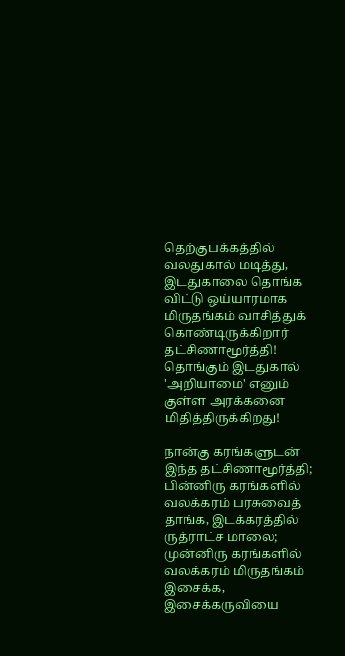தெற்குபக்கத்தில் வலதுகால் மடித்து, இடதுகாலை தொங்க விட்டு ஒய்யாரமாக மிருதங்கம் வாசித்துக் கொண்டிருக்கிறார் தட்சிணாமூர்த்தி! தொங்கும் இடதுகால் 'அறியாமை' எனும் குள்ள அரக்கனை மிதித்திருக்கிறது!

நான்கு கரங்களுடன் இந்த தட்சிணாமூர்த்தி; பின்னிரு கரங்களில் வலக்கரம் பரசுவைத் தாங்க, இடக்கரத்தில் ருத்ராட்ச மாலை; முன்னிரு கரங்களில் வலக்கரம் மிருதங்கம் இசைக்க, இசைக்கருவியை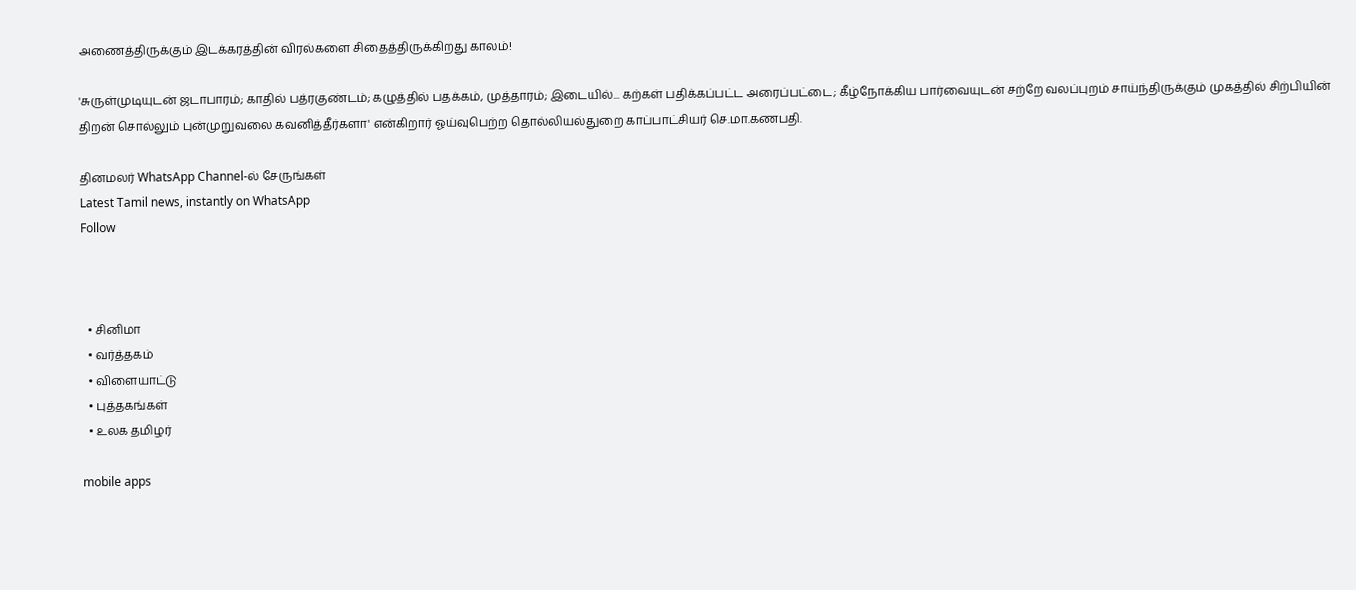அணைத்திருக்கும் இடக்கரத்தின் விரல்களை சிதைத்திருக்கிறது காலம்!

'சுருள்முடியுடன் ஜடாபாரம்; காதில் பத்ரகுண்டம்; கழுத்தில் பதக்கம், முத்தாரம்; இடையில்... கற்கள் பதிக்கப்பட்ட அரைப்பட்டை; கீழ்நோக்கிய பார்வையுடன் சற்றே வலப்புறம் சாய்ந்திருக்கும் முகத்தில் சிற்பியின் திறன் சொல்லும் புன்முறுவலை கவனித்தீர்களா' என்கிறார் ஓய்வுபெற்ற தொல்லியல்துறை காப்பாட்சியர் செ.மா.கணபதி.

தினமலர் WhatsApp Channel-ல் சேருங்கள்
Latest Tamil news, instantly on WhatsApp
Follow



  • சினிமா
  • வர்த்தகம்
  • விளையாட்டு
  • புத்தகங்கள்
  • உலக தமிழர்

mobile apps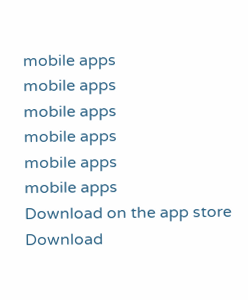mobile apps
mobile apps
mobile apps
mobile apps
mobile apps
mobile apps
Download on the app store
Download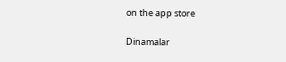on the app store

Dinamalar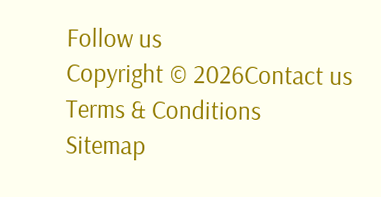Follow us
Copyright © 2026Contact us
Terms & Conditions
Sitemap